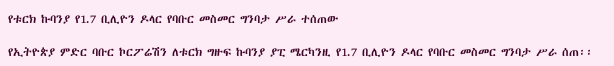የቱርክ ኩባንያ የ1.7 ቢሊዮን ዶላር የባቡር መስመር ግንባታ ሥራ ተሰጠው

የኢትዮጵያ ምድር ባቡር ኮርፖሬሽን ለቱርክ ግዙፍ ኩባንያ ያፒ ሜርካንዚ የ1.7 ቢሊዮን ዶላር የባቡር መስመር ግንባታ ሥራ ሰጠ፡፡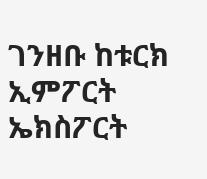ገንዘቡ ከቱርክ ኢምፖርት ኤክስፖርት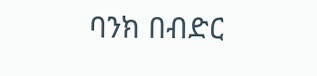ባንክ በብድር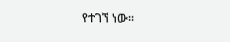የተገኘ ነው፡፡